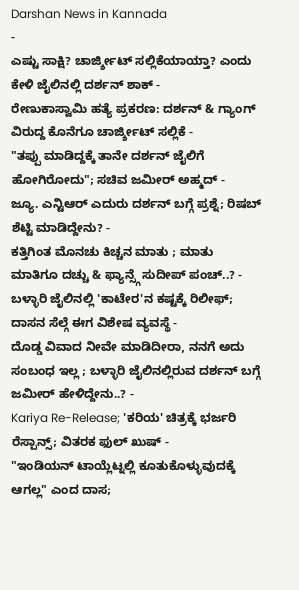Darshan News in Kannada
-
ಎಷ್ಟು ಸಾಕ್ಷಿ? ಚಾರ್ಜ್ಶೀಟ್ ಸಲ್ಲಿಕೆಯಾಯ್ತಾ? ಎಂದು ಕೇಳಿ ಜೈಲಿನಲ್ಲಿ ದರ್ಶನ್ ಶಾಕ್ -
ರೇಣುಕಾಸ್ವಾಮಿ ಹತ್ಯೆ ಪ್ರಕರಣ: ದರ್ಶನ್ & ಗ್ಯಾಂಗ್ ವಿರುದ್ದ ಕೊನೆಗೂ ಚಾರ್ಜ್ಶೀಟ್ ಸಲ್ಲಿಕೆ -
"ತಪ್ಪು ಮಾಡಿದ್ದಕ್ಕೆ ತಾನೇ ದರ್ಶನ್ ಜೈಲಿಗೆ ಹೋಗಿರೋದು"; ಸಚಿವ ಜಮೀರ್ ಅಹ್ಮದ್ -
ಜ್ಯೂ. ಎನ್ಟಿಆರ್ ಎದುರು ದರ್ಶನ್ ಬಗ್ಗೆ ಪ್ರಶ್ನೆ; ರಿಷಬ್ ಶೆಟ್ಟಿ ಮಾಡಿದ್ದೇನು? -
ಕತ್ತಿಗಿಂತ ಮೊನಚು ಕಿಚ್ಚನ ಮಾತು ; ಮಾತು ಮಾತಿಗೂ ದಚ್ಚು & ಫ್ಯಾನ್ಸ್ಗೆ ಸುದೀಪ್ ಪಂಚ್..? -
ಬಳ್ಳಾರಿ ಜೈಲಿನಲ್ಲಿ 'ಕಾಟೇರ'ನ ಕಷ್ಟಕ್ಕೆ ರಿಲೀಫ್; ದಾಸನ ಸೆಲ್ಗೆ ಈಗ ವಿಶೇಷ ವ್ಯವಸ್ಥೆ -
ದೊಡ್ಡ ವಿವಾದ ನೀವೇ ಮಾಡಿದೀರಾ, ನನಗೆ ಅದು ಸಂಬಂಧ ಇಲ್ಲ ; ಬಳ್ಳಾರಿ ಜೈಲಿನಲ್ಲಿರುವ ದರ್ಶನ್ ಬಗ್ಗೆ ಜಮೀರ್ ಹೇಳಿದ್ದೇನು..? -
Kariya Re-Release; 'ಕರಿಯ' ಚಿತ್ರಕ್ಕೆ ಭರ್ಜರಿ ರೆಸ್ಪಾನ್ಸ್; ವಿತರಕ ಫುಲ್ ಖುಷ್ -
"ಇಂಡಿಯನ್ ಟಾಯ್ಲೆಟ್ನಲ್ಲಿ ಕೂತುಕೊಳ್ಳುವುದಕ್ಕೆ ಆಗಲ್ಲ" ಎಂದ ದಾಸ;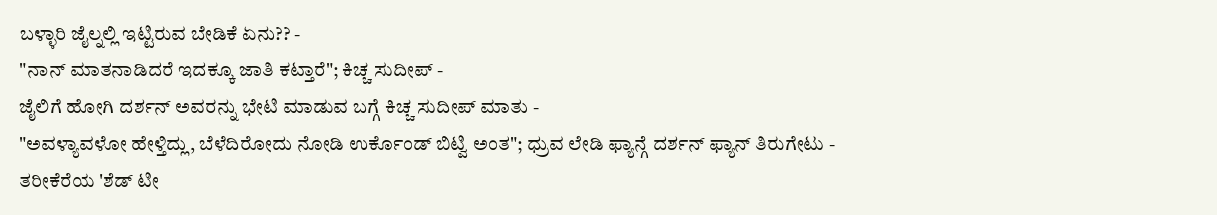ಬಳ್ಳಾರಿ ಜೈಲ್ನಲ್ಲಿ ಇಟ್ಟಿರುವ ಬೇಡಿಕೆ ಏನು?? -
"ನಾನ್ ಮಾತನಾಡಿದರೆ ಇದಕ್ಕೂ ಜಾತಿ ಕಟ್ತಾರೆ"; ಕಿಚ್ಚ ಸುದೀಪ್ -
ಜೈಲಿಗೆ ಹೋಗಿ ದರ್ಶನ್ ಅವರನ್ನು ಭೇಟಿ ಮಾಡುವ ಬಗ್ಗೆ ಕಿಚ್ಚ ಸುದೀಪ್ ಮಾತು -
"ಅವಳ್ಯಾವಳೋ ಹೇಳ್ತಿದ್ಲು, ಬೆಳೆದಿರೋದು ನೋಡಿ ಉರ್ಕೊಂಡ್ ಬಿಟ್ವಿ ಅಂತ"; ಧ್ರುವ ಲೇಡಿ ಫ್ಯಾನ್ಗೆ ದರ್ಶನ್ ಫ್ಯಾನ್ ತಿರುಗೇಟು -
ತರೀಕೆರೆಯ 'ಶೆಡ್ ಟೀ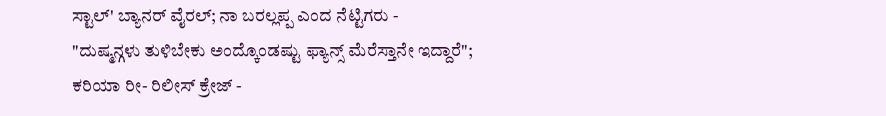ಸ್ಟಾಲ್' ಬ್ಯಾನರ್ ವೈರಲ್; ನಾ ಬರಲ್ಲಪ್ಪ ಎಂದ ನೆಟ್ಟಿಗರು -
"ದುಷ್ಮನ್ಗಳು ತುಳಿಬೇಕು ಅಂದ್ಕೊಂಡಷ್ಟು ಫ್ಯಾನ್ಸ್ ಮೆರೆಸ್ತಾನೇ ಇದ್ದಾರೆ"; ಕರಿಯಾ ರೀ- ರಿಲೀಸ್ ಕ್ರೇಜ್ -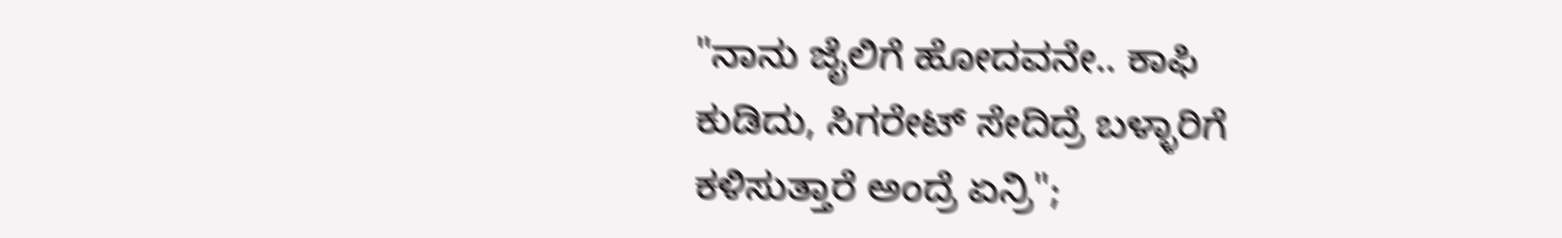"ನಾನು ಜೈಲಿಗೆ ಹೋದವನೇ.. ಕಾಫಿ ಕುಡಿದು, ಸಿಗರೇಟ್ ಸೇದಿದ್ರೆ ಬಳ್ಳಾರಿಗೆ ಕಳಿಸುತ್ತಾರೆ ಅಂದ್ರೆ ಏನ್ರಿ";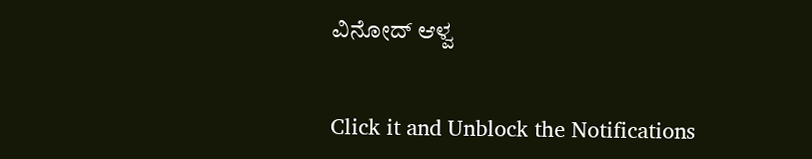ವಿನೋದ್ ಆಳ್ವ


Click it and Unblock the Notifications